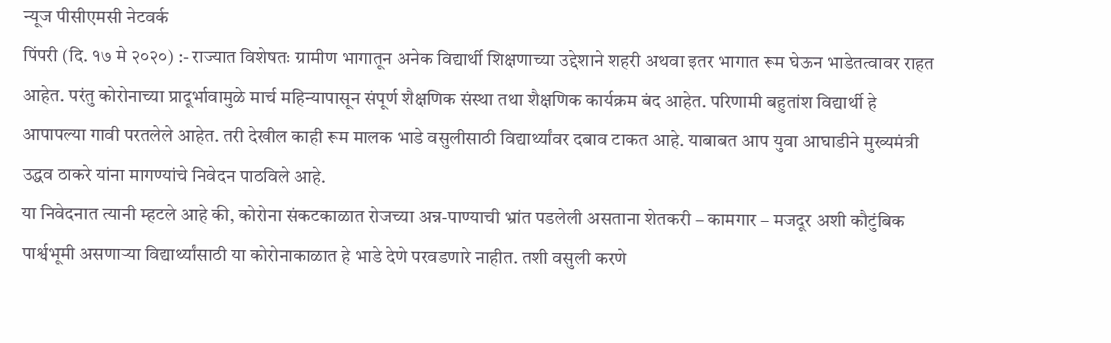न्यूज पीसीएमसी नेटवर्क
पिंपरी (दि. १७ मे २०२०) :- राज्यात विशेषतः ग्रामीण भागातून अनेक विद्यार्थी शिक्षणाच्या उद्देशाने शहरी अथवा इतर भागात रूम घेऊन भाडेतत्वावर राहत आहेत. परंतु कोरोनाच्या प्रादूर्भावामुळे मार्च महिन्यापासून संपूर्ण शैक्षणिक संस्था तथा शैक्षणिक कार्यक्रम बंद आहेत. परिणामी बहुतांश विद्यार्थी हे आपापल्या गावी परतलेले आहेत. तरी देखील काही रूम मालक भाडे वसुलीसाठी विद्यार्थ्यांवर दबाव टाकत आहे. याबाबत आप युवा आघाडीने मुख्यमंत्री उद्धव ठाकरे यांना मागण्यांचे निवेदन पाठविले आहे.
या निवेदनात त्यानी म्हटले आहे की, कोरोना संकटकाळात रोजच्या अन्न-पाण्याची भ्रांत पडलेली असताना शेतकरी – कामगार – मजदूर अशी कौटुंबिक पार्श्वभूमी असणाऱ्या विद्यार्थ्यांसाठी या कोरोनाकाळात हे भाडे देणे परवडणारे नाहीत. तशी वसुली करणे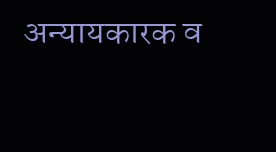अन्यायकारक व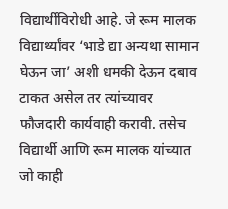विद्यार्थीविरोधी आहे. जे रूम मालक विद्यार्थ्यांवर ‘भाडे द्या अन्यथा सामान घेऊन जा’ अशी धमकी देऊन दबाव टाकत असेल तर त्यांच्यावर फौजदारी कार्यवाही करावी. तसेच विद्यार्थी आणि रूम मालक यांच्यात जो काही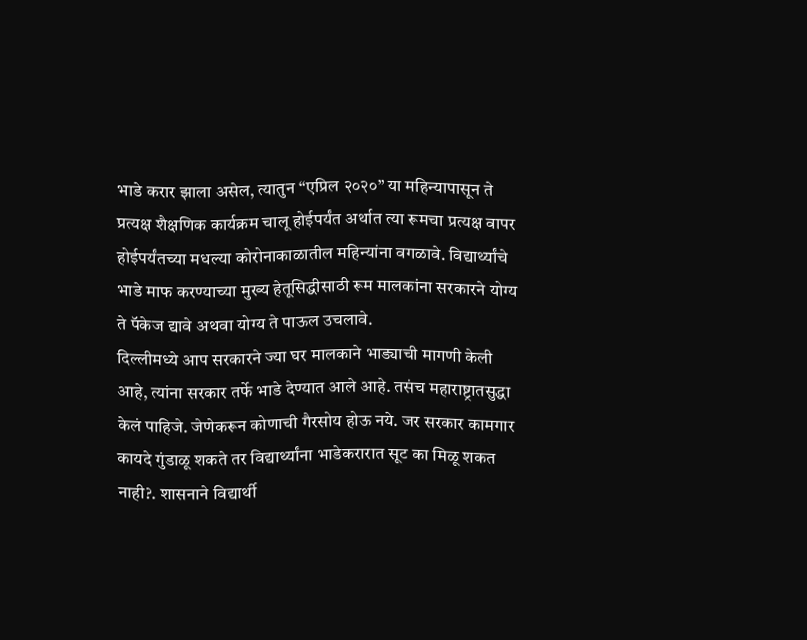भाडे करार झाला असेल, त्यातुन “एप्रिल २०२०” या महिन्यापासून ते प्रत्यक्ष शैक्षणिक कार्यक्रम चालू होईपर्यंत अर्थात त्या रूमचा प्रत्यक्ष वापर होईपर्यंतच्या मधल्या कोरोनाकाळातील महिन्यांना वगळावे. विद्यार्थ्यांचे भाडे माफ करण्याच्या मुख्य हेतूसिद्धीसाठी रूम मालकांना सरकारने योग्य ते पॅकेज द्यावे अथवा योग्य ते पाऊल उचलावे.
दिल्लीमध्ये आप सरकारने ज्या घर मालकाने भाड्याची मागणी केली आहे, त्यांना सरकार तर्फे भाडे देण्यात आले आहे. तसंच महाराष्ट्रातसुद्धा केलं पाहिजे. जेणेकरून कोणाची गैरसोय होऊ नये. जर सरकार कामगार कायदे गुंडाळू शकते तर विद्यार्थ्यांना भाडेकरारात सूट का मिळू शकत नाही?. शासनाने विद्यार्थी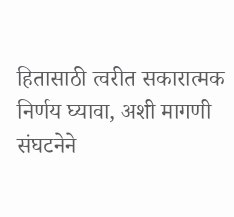हितासाठी त्वरीत सकारात्मक निर्णय घ्यावा, अशी मागणी संघटनेने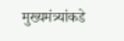मुख्यमंत्र्यांकडे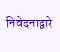निवेदनाद्वारे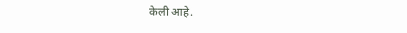केली आहे.